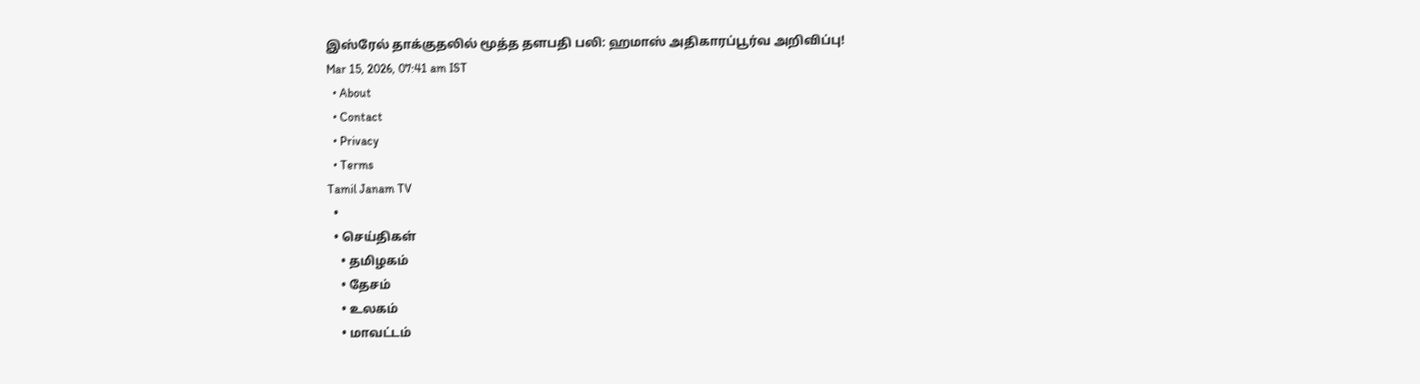இஸ்ரேல் தாக்குதலில் மூத்த தளபதி பலி: ஹமாஸ் அதிகாரப்பூர்வ அறிவிப்பு!
Mar 15, 2026, 07:41 am IST
  • About
  • Contact
  • Privacy
  • Terms
Tamil Janam TV
  •
  • செய்திகள்
    • தமிழகம்
    • தேசம்
    • உலகம்
    • மாவட்டம்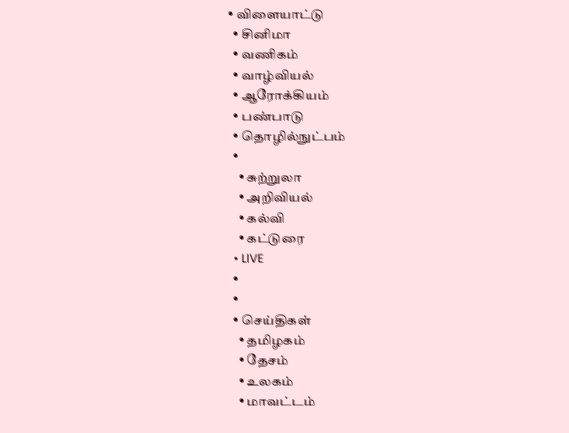• விளையாட்டு
  • சினிமா
  • வணிகம்
  • வாழ்வியல்
  • ஆரோக்கியம்
  • பண்பாடு
  • தொழில்நுட்பம்
  •
    • சுற்றுலா
    • அறிவியல்
    • கல்வி
    • கட்டுரை
  • LIVE
  •
  •
  • செய்திகள்
    • தமிழகம்
    • தேசம்
    • உலகம்
    • மாவட்டம்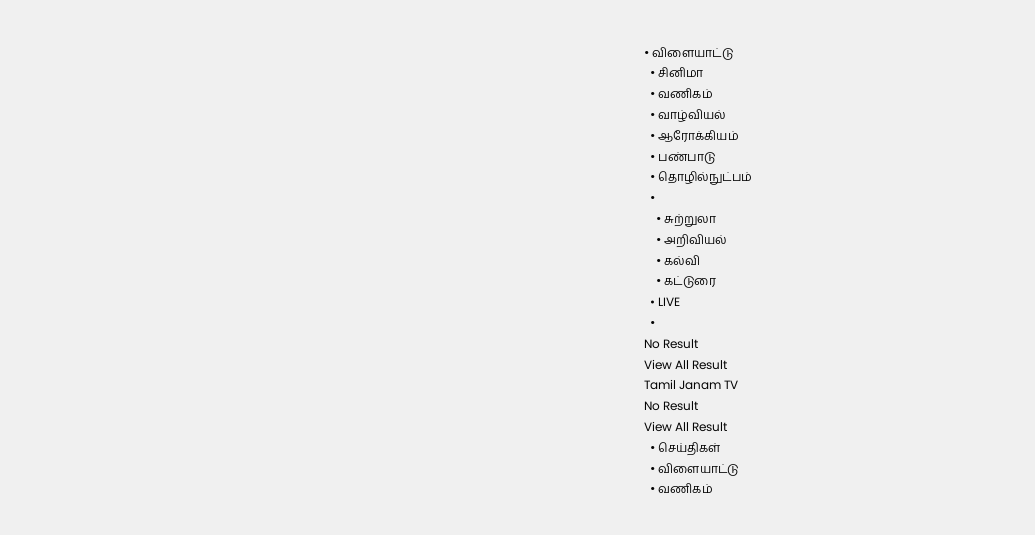• விளையாட்டு
  • சினிமா
  • வணிகம்
  • வாழ்வியல்
  • ஆரோக்கியம்
  • பண்பாடு
  • தொழில்நுட்பம்
  •
    • சுற்றுலா
    • அறிவியல்
    • கல்வி
    • கட்டுரை
  • LIVE
  •
No Result
View All Result
Tamil Janam TV
No Result
View All Result
  • செய்திகள்
  • விளையாட்டு
  • வணிகம்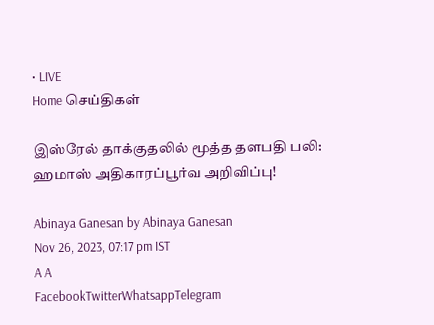• LIVE
Home செய்திகள்

இஸ்ரேல் தாக்குதலில் மூத்த தளபதி பலி: ஹமாஸ் அதிகாரப்பூர்வ அறிவிப்பு!

Abinaya Ganesan by Abinaya Ganesan
Nov 26, 2023, 07:17 pm IST
A A
FacebookTwitterWhatsappTelegram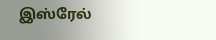இஸ்ரேல்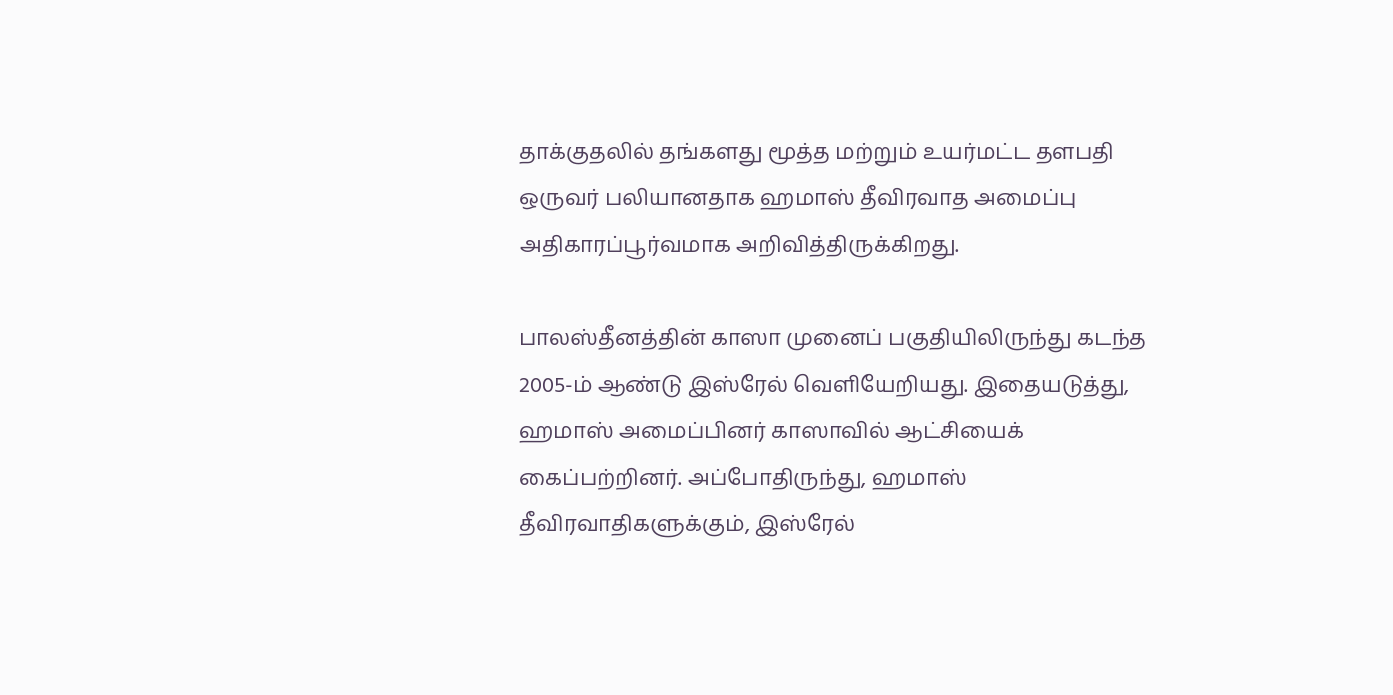தாக்குதலில் தங்களது மூத்த மற்றும் உயர்மட்ட தளபதி ஒருவர் பலியானதாக ஹமாஸ் தீவிரவாத அமைப்பு அதிகாரப்பூர்வமாக அறிவித்திருக்கிறது.

பாலஸ்தீனத்தின் காஸா முனைப் பகுதியிலிருந்து கடந்த 2005-ம் ஆண்டு இஸ்ரேல் வெளியேறியது. இதையடுத்து, ஹமாஸ் அமைப்பினர் காஸாவில் ஆட்சியைக் கைப்பற்றினர். அப்போதிருந்து, ஹமாஸ் தீவிரவாதிகளுக்கும், இஸ்ரேல்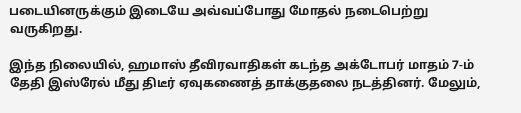படையினருக்கும் இடையே அவ்வப்போது மோதல் நடைபெற்று வருகிறது.

இந்த நிலையில், ஹமாஸ் தீவிரவாதிகள் கடந்த அக்டோபர் மாதம் 7-ம் தேதி இஸ்ரேல் மீது திடீர் ஏவுகணைத் தாக்குதலை நடத்தினர். மேலும்,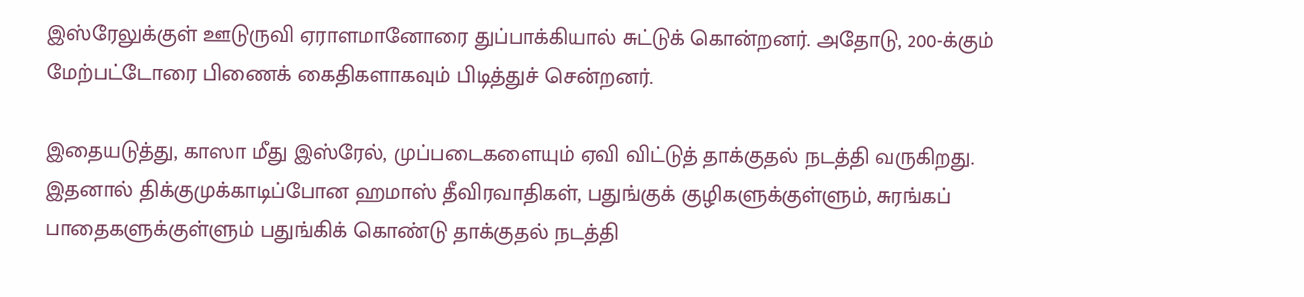இஸ்ரேலுக்குள் ஊடுருவி ஏராளமானோரை துப்பாக்கியால் சுட்டுக் கொன்றனர். அதோடு, 200-க்கும் மேற்பட்டோரை பிணைக் கைதிகளாகவும் பிடித்துச் சென்றனர்.

இதையடுத்து, காஸா மீது இஸ்ரேல், முப்படைகளையும் ஏவி விட்டுத் தாக்குதல் நடத்தி வருகிறது. இதனால் திக்குமுக்காடிப்போன ஹமாஸ் தீவிரவாதிகள், பதுங்குக் குழிகளுக்குள்ளும், சுரங்கப் பாதைகளுக்குள்ளும் பதுங்கிக் கொண்டு தாக்குதல் நடத்தி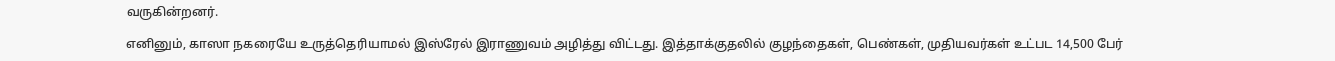வருகின்றனர்.

எனினும், காஸா நகரையே உருத்தெரியாமல் இஸ்ரேல் இராணுவம் அழித்து விட்டது. இத்தாக்குதலில் குழந்தைகள், பெண்கள், முதியவர்கள் உட்பட 14,500 பேர்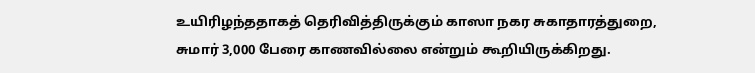உயிரிழந்ததாகத் தெரிவித்திருக்கும் காஸா நகர சுகாதாரத்துறை, சுமார் 3,000 பேரை காணவில்லை என்றும் கூறியிருக்கிறது.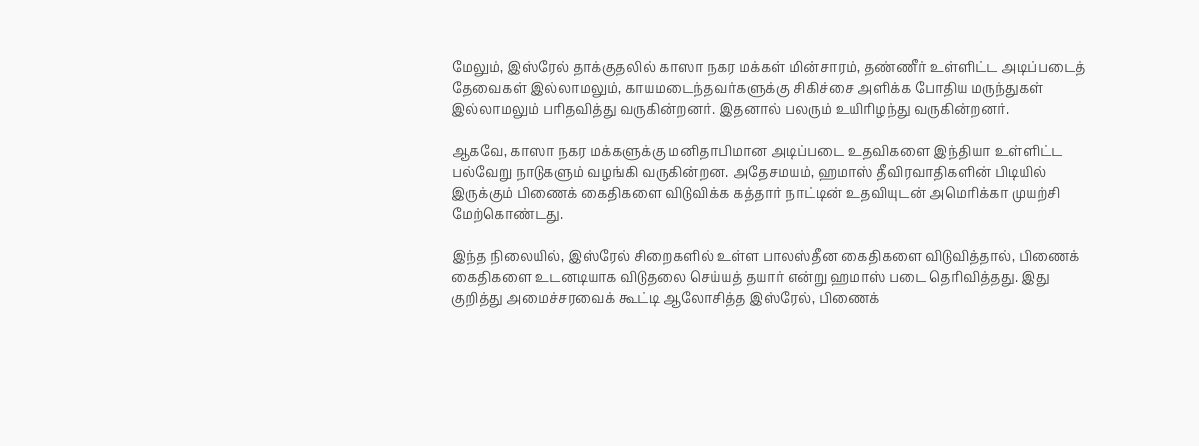மேலும், இஸ்ரேல் தாக்குதலில் காஸா நகர மக்கள் மின்சாரம், தண்ணீர் உள்ளிட்ட அடிப்படைத் தேவைகள் இல்லாமலும், காயமடைந்தவர்களுக்கு சிகிச்சை அளிக்க போதிய மருந்துகள் இல்லாமலும் பரிதவித்து வருகின்றனர். இதனால் பலரும் உயிரிழந்து வருகின்றனர்.

ஆகவே, காஸா நகர மக்களுக்கு மனிதாபிமான அடிப்படை உதவிகளை இந்தியா உள்ளிட்ட பல்வேறு நாடுகளும் வழங்கி வருகின்றன. அதேசமயம், ஹமாஸ் தீவிரவாதிகளின் பிடியில் இருக்கும் பிணைக் கைதிகளை விடுவிக்க கத்தார் நாட்டின் உதவியுடன் அமெரிக்கா முயற்சி மேற்கொண்டது.

இந்த நிலையில், இஸ்ரேல் சிறைகளில் உள்ள பாலஸ்தீன கைதிகளை விடுவித்தால், பிணைக் கைதிகளை உடனடியாக விடுதலை செய்யத் தயார் என்று ஹமாஸ் படை தெரிவித்தது. இது குறித்து அமைச்சரவைக் கூட்டி ஆலோசித்த இஸ்ரேல், பிணைக்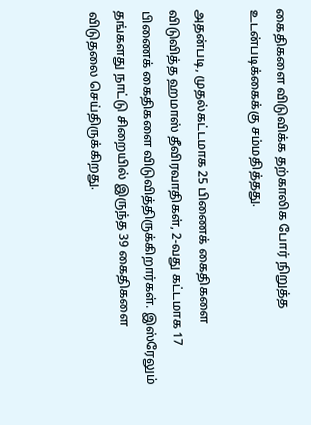கைதிகளை விடுவிக்க தற்காலிக போர் நிறுத்த உடன்படிக்கைக்கு சம்மதித்தது.

அதன்படி, முதல்கட்டமாக 25 பிணைக் கைதிகளை விடுவித்த ஹமாஸ் தீவிரவாதிகள், 2-வது கட்டமாக 17 பிணைக் கைதிகளை விடுவித்திருக்கிறார்கள். இஸ்ரேலும் தங்களது நாட்டு சிறையில் இருந்த 39 கைதிகளை விடுதலை செய்திருக்கிறது.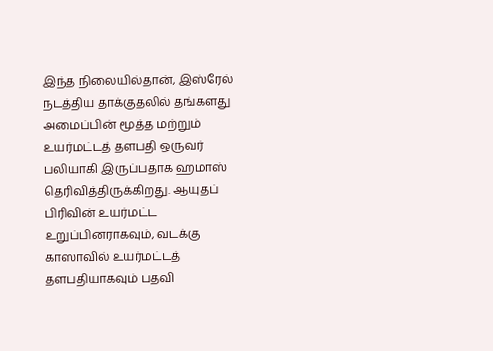இந்த நிலையில்தான், இஸ்ரேல் நடத்திய தாக்குதலில் தங்களது அமைப்பின் மூத்த மற்றும் உயர்மட்டத் தளபதி ஒருவர் பலியாகி இருப்பதாக ஹமாஸ் தெரிவித்திருக்கிறது. ஆயுதப் பிரிவின் உயர்மட்ட உறுப்பினராகவும், வடக்கு காஸாவில் உயர்மட்டத் தளபதியாகவும் பதவி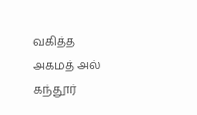வகித்த அகமத் அல் கந்தூர்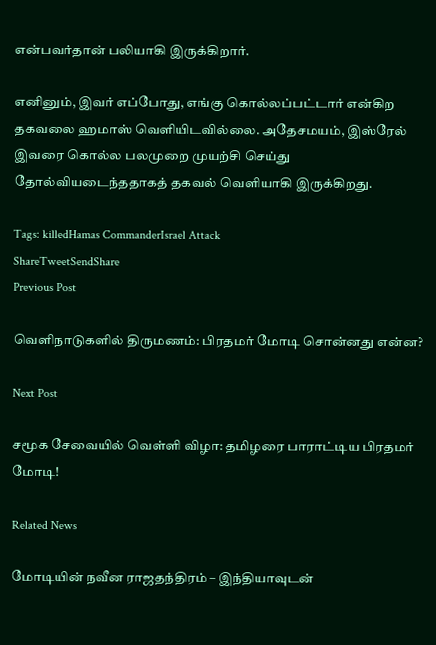என்பவர்தான் பலியாகி இருக்கிறார்.

எனினும், இவர் எப்போது, எங்கு கொல்லப்பட்டார் என்கிற தகவலை ஹமாஸ் வெளியிடவில்லை. அதேசமயம், இஸ்ரேல் இவரை கொல்ல பலமுறை முயற்சி செய்து தோல்வியடைந்ததாகத் தகவல் வெளியாகி இருக்கிறது.

Tags: killedHamas CommanderIsrael Attack
ShareTweetSendShare
Previous Post

வெளிநாடுகளில் திருமணம்: பிரதமர் மோடி சொன்னது என்ன?

Next Post

சமூக சேவையில் வெள்ளி விழா: தமிழரை பாராட்டிய பிரதமர் மோடி!

Related News

மோடியின் நவீன ராஜதந்திரம் – இந்தியாவுடன்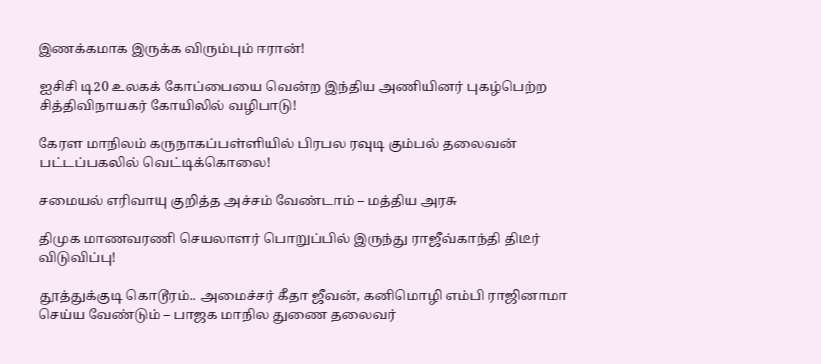இணக்கமாக இருக்க விரும்பும் ஈரான்!

ஐசிசி டி20 உலகக் கோப்பையை வென்ற இந்திய அணியினர் புகழ்பெற்ற சித்திவிநாயகர் கோயிலில் வழிபாடு!

கேரள மாநிலம் கருநாகப்பள்ளியில் பிரபல ரவுடி கும்பல் தலைவன் பட்டப்பகலில் வெட்டிக்கொலை!

சமையல் எரிவாயு குறித்த அச்சம் வேண்டாம் – மத்திய அரசு

திமுக மாணவரணி செயலாளர் பொறுப்பில் இருந்து ராஜீவ்காந்தி திடீர் விடுவிப்பு!

தூத்துக்குடி கொடூரம்.. அமைச்சர் கீதா ஜீவன், கனிமொழி எம்பி ராஜினாமா செய்ய வேண்டும் – பாஜக மாநில துணை தலைவர்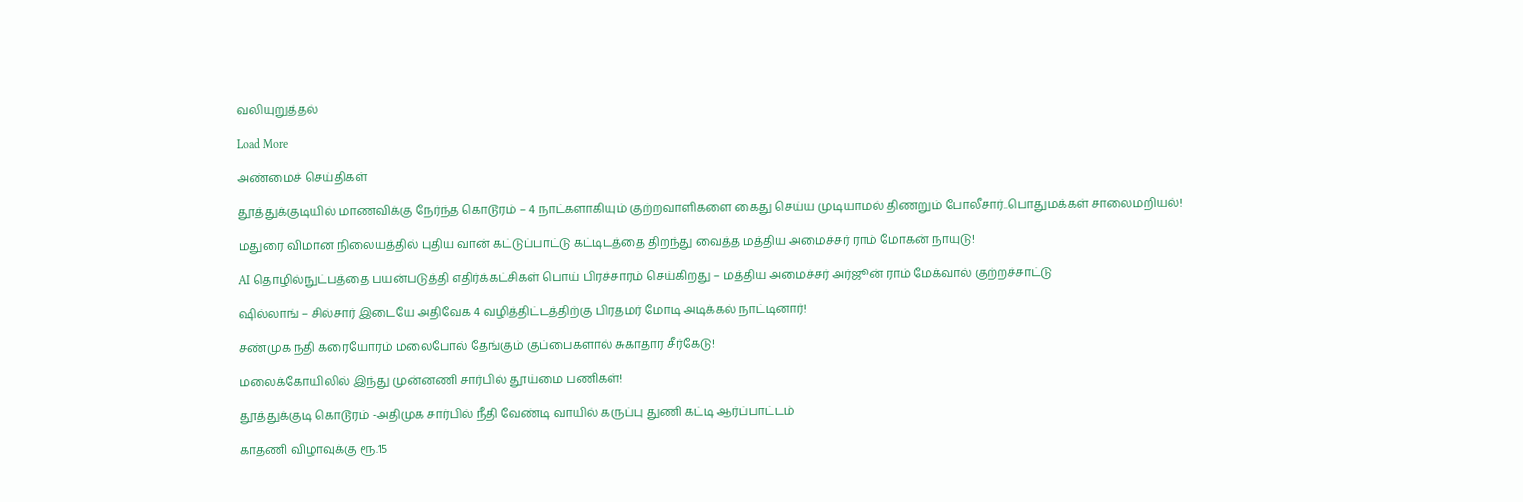வலியுறுத்தல்

Load More

அண்மைச் செய்திகள்

தூத்துக்குடியில் மாணவிக்கு நேர்ந்த கொடூரம் – 4 நாட்களாகியும் குற்றவாளிகளை கைது செய்ய முடியாமல் திணறும் போலீசார்..பொதுமக்கள் சாலைமறியல்!

மதுரை விமான நிலையத்தில் புதிய வான் கட்டுப்பாட்டு கட்டிடத்தை திறந்து வைத்த மத்திய அமைச்சர் ராம் மோகன் நாயுடு!

AI தொழில்நுட்பத்தை பயன்படுத்தி எதிர்க்கட்சிகள் பொய் பிரச்சாரம் செய்கிறது – மத்திய அமைச்சர் அர்ஜூன் ராம் மேக்வால் குற்றச்சாட்டு

ஷில்லாங் – சில்சார் இடையே அதிவேக 4 வழித்திட்டத்திற்கு பிரதமர் மோடி அடிக்கல் நாட்டினார்!

சண்முக நதி கரையோரம் மலைபோல் தேங்கும் குப்பைகளால் சுகாதார சீர்கேடு!

மலைக்கோயிலில் இந்து முன்னணி சார்பில் தூய்மை பணிகள்!

தூத்துக்குடி கொடூரம் -அதிமுக சார்பில் நீதி வேண்டி வாயில் கருப்பு துணி கட்டி ஆர்ப்பாட்டம்

காதணி விழாவுக்கு ரூ.15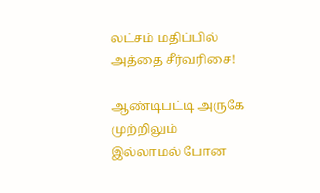லட்சம் மதிப்பில் அத்தை சீர்வரிசை!

ஆண்டிபட்டி அருகே முற்றிலும் இல்லாமல் போன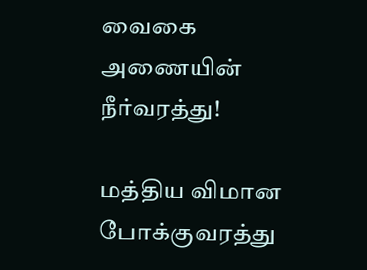வைகை அணையின் நீர்வரத்து!

மத்திய விமான போக்குவரத்து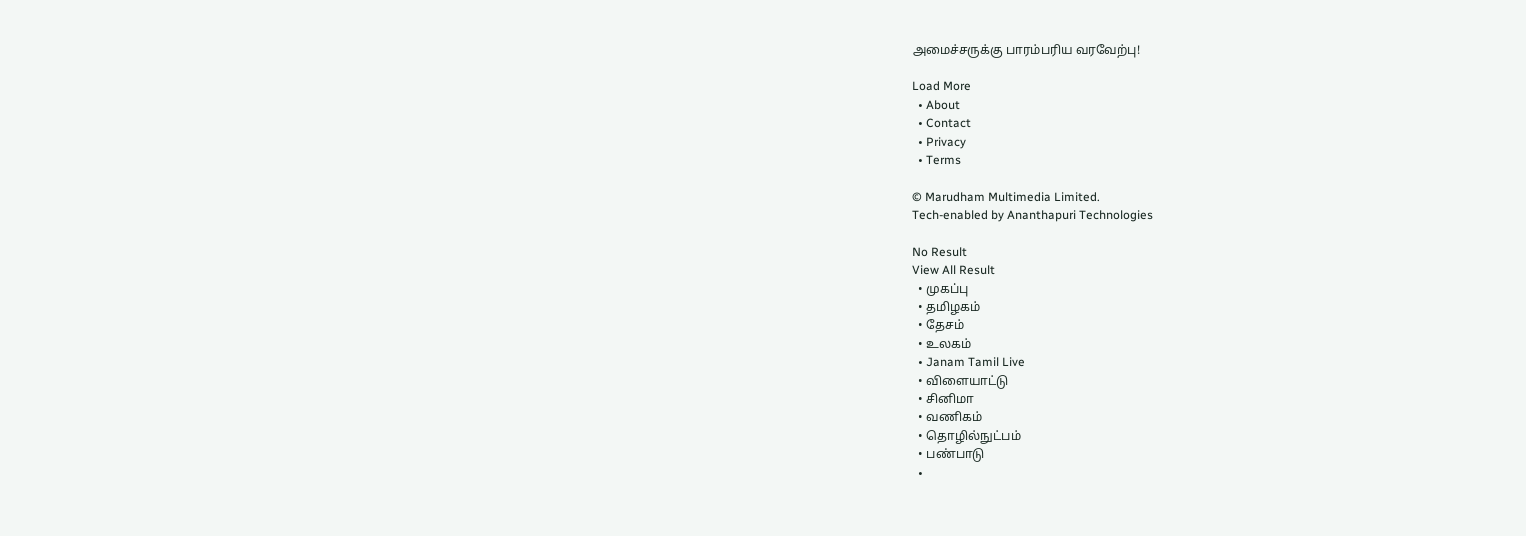அமைச்சருக்கு பாரம்பரிய வரவேற்பு!

Load More
  • About
  • Contact
  • Privacy
  • Terms

© Marudham Multimedia Limited.
Tech-enabled by Ananthapuri Technologies

No Result
View All Result
  • முகப்பு
  • தமிழகம்
  • தேசம்
  • உலகம்
  • Janam Tamil Live
  • விளையாட்டு
  • சினிமா
  • வணிகம்
  • தொழில்நுட்பம்
  • பண்பாடு
  •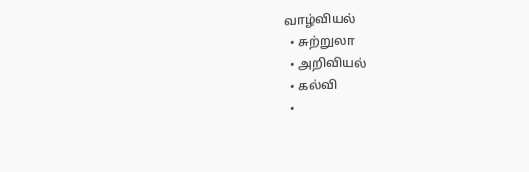வாழ்வியல்
  • சுற்றுலா
  • அறிவியல்
  • கல்வி
  •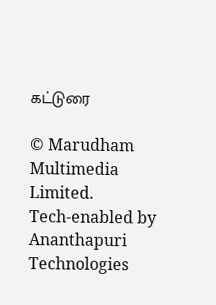கட்டுரை

© Marudham Multimedia Limited.
Tech-enabled by Ananthapuri Technologies